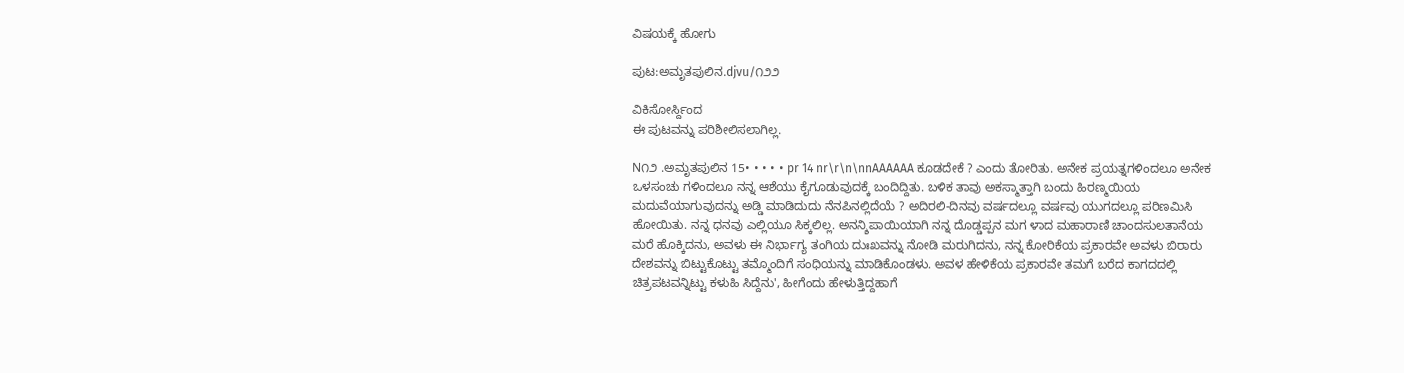ವಿಷಯಕ್ಕೆ ಹೋಗು

ಪುಟ:ಅಮೃತಪುಲಿನ.djvu/೧೨೨

ವಿಕಿಸೋರ್ಸ್ದಿಂದ
ಈ ಪುಟವನ್ನು ಪರಿಶೀಲಿಸಲಾಗಿಲ್ಲ.

N೧೨ .ಅಮೃತಪುಲಿನ 15• • • • • pr 14 nr\r\n\nnAAAAAA ಕೂಡದೇಕೆ ? ಎಂದು ತೋರಿತು. ಅನೇಕ ಪ್ರಯತ್ನಗಳಿಂದಲೂ ಅನೇಕ ಒಳಸಂಚು ಗಳಿಂದಲೂ ನನ್ನ ಆಶೆಯು ಕೈಗೂಡುವುದಕ್ಕೆ ಬಂದಿದ್ದಿತು. ಬಳಿಕ ತಾವು ಅಕಸ್ಮಾತ್ತಾಗಿ ಬಂದು ಹಿರಣ್ಮಯಿಯ ಮದುವೆಯಾಗುವುದನ್ನು ಅಡ್ಡಿ ಮಾಡಿದುದು ನೆನಪಿನಲ್ಲಿದೆಯೆ ? ಅದಿರಲಿ-ದಿನವು ವರ್ಷದಲ್ಲೂ ವರ್ಷವು ಯುಗದಲ್ಲೂ ಪರಿಣಮಿಸಿ ಹೋಯಿತು. ನನ್ನ ಧನವು ಎಲ್ಲಿಯೂ ಸಿಕ್ಕಲಿಲ್ಲ. ಅನನ್ಶಿಪಾಯಿಯಾಗಿ ನನ್ನ ದೊಡ್ಡಪ್ಪನ ಮಗ ಳಾದ ಮಹಾರಾಣಿ ಚಾಂದಸುಲತಾನೆಯ ಮರೆ ಹೊಕ್ಕಿದನು, ಅವಳು ಈ ನಿರ್ಭಾಗ್ಯ ತಂಗಿಯ ದುಃಖವನ್ನು ನೋಡಿ ಮರುಗಿದನು, ನನ್ನ ಕೋರಿಕೆಯ ಪ್ರಕಾರವೇ ಅವಳು ಬಿರಾರು ದೇಶವನ್ನು ಬಿಟ್ಟುಕೊಟ್ಟು ತಮ್ಮೊಂದಿಗೆ ಸಂಧಿಯನ್ನು ಮಾಡಿಕೊಂಡಳು. ಅವಳ ಹೇಳಿಕೆಯ ಪ್ರಕಾರವೇ ತಮಗೆ ಬರೆದ ಕಾಗದದಲ್ಲಿ ಚಿತ್ರಪಟವನ್ನಿಟ್ಟು ಕಳುಹಿ ಸಿದ್ದೆನು', ಹೀಗೆಂದು ಹೇಳುತ್ತಿದ್ದಹಾಗೆ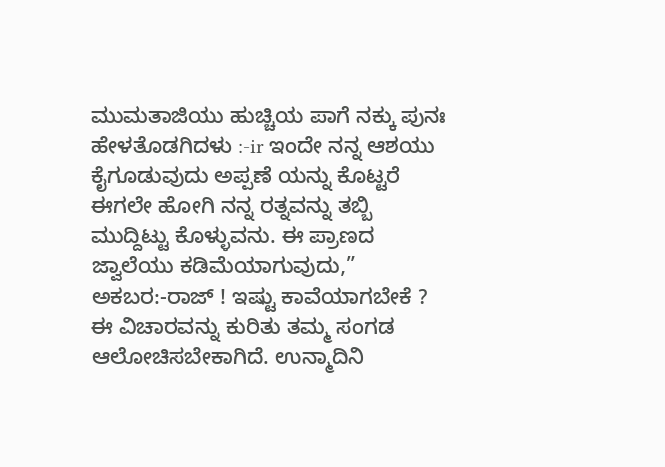ಮುಮತಾಜಿಯು ಹುಚ್ಚಿಯ ಪಾಗೆ ನಕ್ಕು ಪುನಃ ಹೇಳತೊಡಗಿದಳು :-ir ಇಂದೇ ನನ್ನ ಆಶಯು ಕೈಗೂಡುವುದು ಅಪ್ಪಣೆ ಯನ್ನು ಕೊಟ್ಟರೆ ಈಗಲೇ ಹೋಗಿ ನನ್ನ ರತ್ನವನ್ನು ತಬ್ಬಿ ಮುದ್ದಿಟ್ಟು ಕೊಳ್ಳುವನು. ಈ ಪ್ರಾಣದ ಜ್ವಾಲೆಯು ಕಡಿಮೆಯಾಗುವುದು,” ಅಕಬರ:-ರಾಜ್‌ ! ಇಷ್ಟು ಕಾವೆಯಾಗಬೇಕೆ ? ಈ ವಿಚಾರವನ್ನು ಕುರಿತು ತಮ್ಮ ಸಂಗಡ ಆಲೋಚಿಸಬೇಕಾಗಿದೆ. ಉನ್ಮಾದಿನಿ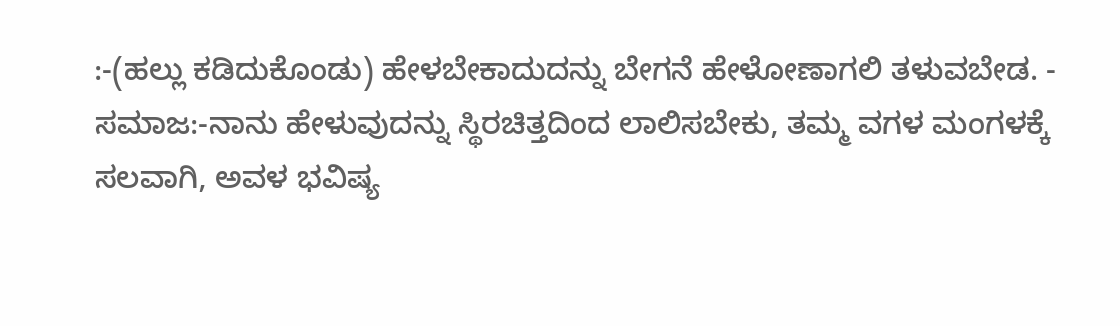:-(ಹಲ್ಲು ಕಡಿದುಕೊಂಡು) ಹೇಳಬೇಕಾದುದನ್ನು ಬೇಗನೆ ಹೇಳೋಣಾಗಲಿ ತಳುವಬೇಡ. - ಸಮಾಜ:-ನಾನು ಹೇಳುವುದನ್ನು ಸ್ಥಿರಚಿತ್ತದಿಂದ ಲಾಲಿಸಬೇಕು, ತಮ್ಮ ವಗಳ ಮಂಗಳಕ್ಕೆ ಸಲವಾಗಿ, ಅವಳ ಭವಿಷ್ಯ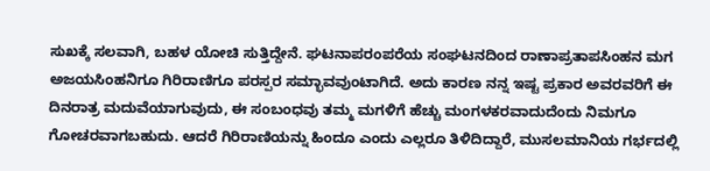ಸುಖಕ್ಕೆ ಸಲವಾಗಿ, ಬಹಳ ಯೋಚಿ ಸುತ್ತಿದ್ದೇನೆ. ಘಟನಾಪರಂಪರೆಯ ಸಂಘಟನದಿಂದ ರಾಣಾಪ್ರತಾಪಸಿಂಹನ ಮಗ ಅಜಯಸಿಂಹನಿಗೂ ಗಿರಿರಾಣಿಗೂ ಪರಸ್ಪರ ಸಮ್ಭಾವವುಂಟಾಗಿದೆ. ಅದು ಕಾರಣ ನನ್ನ ಇಷ್ಟ ಪ್ರಕಾರ ಅವರವರಿಗೆ ಈ ದಿನರಾತ್ರ ಮದುವೆಯಾಗುವುದು, ಈ ಸಂಬಂಧವು ತಮ್ಮ ಮಗಳಿಗೆ ಹೆಚ್ಚು ಮಂಗಳಕರವಾದುದೆಂದು ನಿಮಗೂ ಗೋಚರವಾಗಬಹುದು. ಆದರೆ ಗಿರಿರಾಣಿಯನ್ನು ಹಿಂದೂ ಎಂದು ಎಲ್ಲರೂ ತಿಳಿದಿದ್ದಾರೆ, ಮುಸಲಮಾನಿಯ ಗರ್ಭದಲ್ಲಿ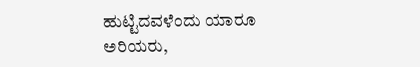ಹುಟ್ಟಿದವಳೆಂದು ಯಾರೂ ಅರಿಯರು,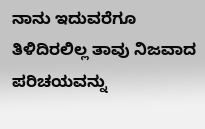ನಾನು ಇದುವರೆಗೂ ತಿಳಿದಿರಲಿಲ್ಲ ತಾವು ನಿಜವಾದ ಪರಿಚಯವನ್ನು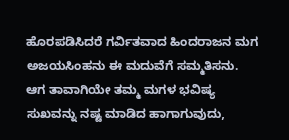ಹೊರಪಡಿಸಿದರೆ ಗರ್ವಿತವಾದ ಹಿಂದರಾಜನ ಮಗ ಅಜಯಸಿಂಹನು ಈ ಮದುವೆಗೆ ಸಮ್ಮತಿಸನು. ಆಗ ತಾವಾಗಿಯೇ ತಮ್ಮ ಮಗಳ ಭವಿಷ್ಯ ಸುಖವನ್ನು ನಷ್ಟ ಮಾಡಿದ ಹಾಗಾಗುವುದು,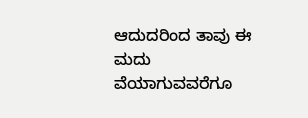ಆದುದರಿಂದ ತಾವು ಈ ಮದು ವೆಯಾಗುವವರೆಗೂ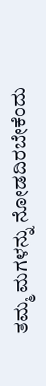ತಮ್ಮ ಮಗಳನ್ನು ನೋಡದಿರಬೇಕೆಂದು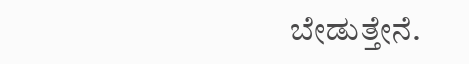ಬೇಡುತ್ತೇನೆ.